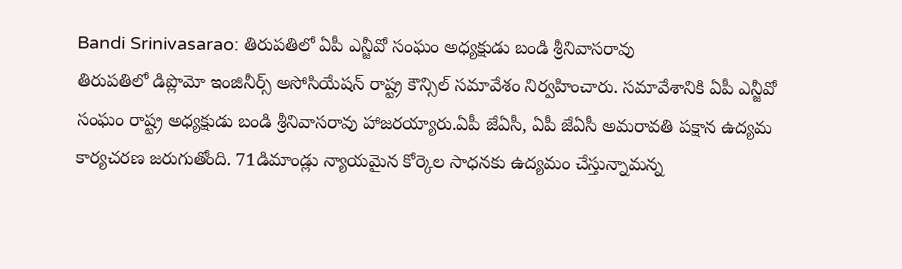Bandi Srinivasarao: తిరుపతిలో ఏపీ ఎన్జీవో సంఘం అధ్యక్షుడు బండి శ్రీనివాసరావు
తిరుపతిలో డిప్లొమో ఇంజినీర్స్ అసోసియేషన్ రాష్ట్ర కౌన్సిల్ సమావేశం నిర్వహించారు. సమావేశానికి ఏపీ ఎన్జీవో సంఘం రాష్ట్ర అధ్యక్షుడు బండి శ్రీనివాసరావు హాజరయ్యారు.ఏపీ జేఏసీ, ఏపీ జేఏసీ అమరావతి పక్షాన ఉద్యమ కార్యచరణ జరుగుతోంది. 71డిమాండ్లు న్యాయమైన కోర్కెల సాధనకు ఉద్యమం చేస్తున్నామన్న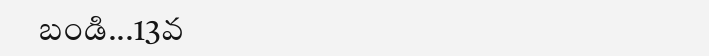బండి...13వ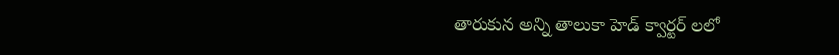తారుకున అన్ని తాలుకా హెడ్ క్వార్టర్ లలో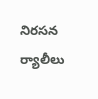నిరసన ర్యాలీలు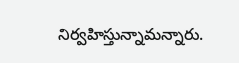నిర్వహిస్తున్నామన్నారు.